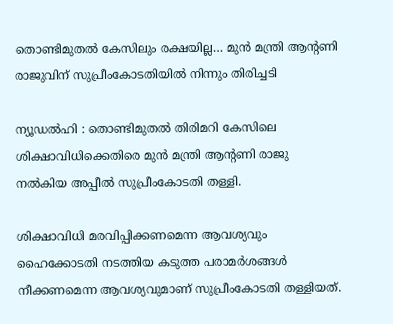തൊണ്ടിമുതൽ കേസിലും രക്ഷയില്ല… മുൻ മന്ത്രി ആന്റണി രാജുവിന് സുപ്രീംകോടതിയിൽ നിന്നും തിരിച്ചടി

ന്യൂഡൽഹി : തൊണ്ടിമുതൽ തിരിമറി കേസിലെ ശിക്ഷാവിധിക്കെതിരെ മുൻ മന്ത്രി ആന്റണി രാജു നൽകിയ അപ്പീൽ സുപ്രീംകോടതി തള്ളി.

ശിക്ഷാവിധി മരവിപ്പിക്കണമെന്ന ആവശ്യവും ഹൈക്കോടതി നടത്തിയ കടുത്ത പരാമർശങ്ങൾ നീക്കണമെന്ന ആവശ്യവുമാണ് സുപ്രീംകോടതി തള്ളിയത്.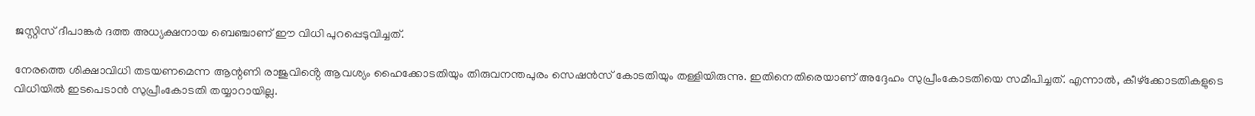ജസ്റ്റിസ് ദീപാങ്കർ ദത്ത അധ്യക്ഷനായ ബെഞ്ചാണ് ഈ വിധി പുറപ്പെടുവിച്ചത്.

നേരത്തെ ശിക്ഷാവിധി തടയണമെന്ന ആന്റണി രാജുവിൻ്റെ ആവശ്യം ഹൈക്കോടതിയും തിരുവനന്തപുരം സെഷൻസ് കോടതിയും തള്ളിയിരുന്നു. ഇതിനെതിരെയാണ് അദ്ദേഹം സുപ്രീംകോടതിയെ സമീപിച്ചത്. എന്നാൽ, കീഴ്ക്കോടതികളുടെ വിധിയിൽ ഇടപെടാൻ സുപ്രീംകോടതി തയ്യാറായില്ല.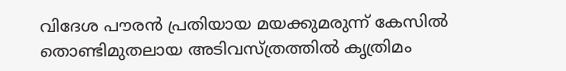വിദേശ പൗരൻ പ്രതിയായ മയക്കുമരുന്ന് കേസിൽ തൊണ്ടിമുതലായ അടിവസ്ത്രത്തിൽ കൃത്രിമം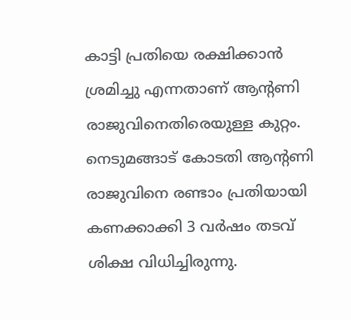കാട്ടി പ്രതിയെ രക്ഷിക്കാൻ ശ്രമിച്ചു എന്നതാണ് ആന്റണി രാജുവിനെതിരെയുള്ള കുറ്റം. നെടുമങ്ങാട് കോടതി ആന്റണി രാജുവിനെ രണ്ടാം പ്രതിയായി കണക്കാക്കി 3 വർഷം തടവ് ശിക്ഷ വിധിച്ചിരുന്നു.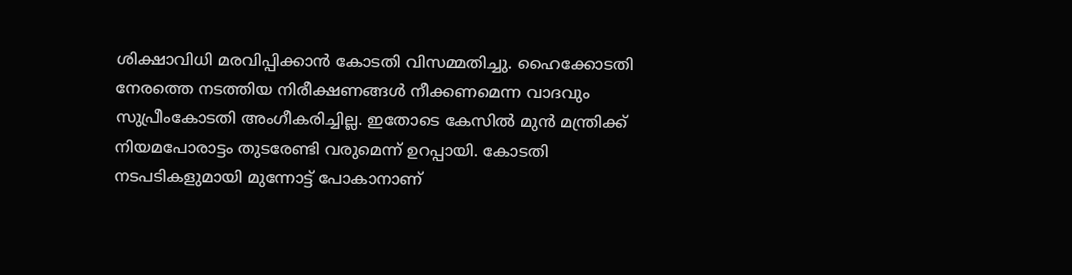ശിക്ഷാവിധി മരവിപ്പിക്കാൻ കോടതി വിസമ്മതിച്ചു. ഹൈക്കോടതി നേരത്തെ നടത്തിയ നിരീക്ഷണങ്ങൾ നീക്കണമെന്ന വാദവും സുപ്രീംകോടതി അംഗീകരിച്ചില്ല. ഇതോടെ കേസിൽ മുൻ മന്ത്രിക്ക് നിയമപോരാട്ടം തുടരേണ്ടി വരുമെന്ന് ഉറപ്പായി. കോടതി നടപടികളുമായി മുന്നോട്ട് പോകാനാണ്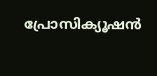പ്രോസിക്യൂഷൻ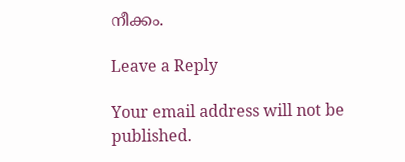നീക്കം.

Leave a Reply

Your email address will not be published.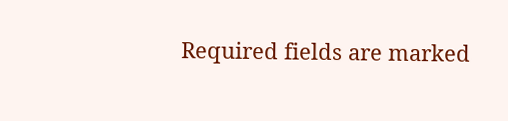Required fields are marked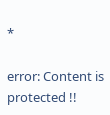*

error: Content is protected !!